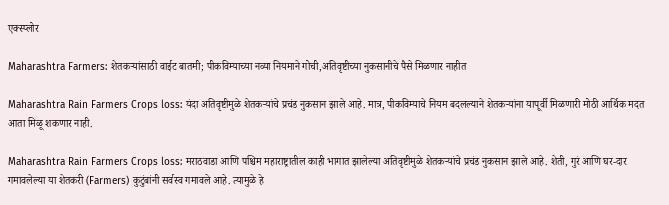एक्स्प्लोर

Maharashtra Farmers: शेतकऱ्यांसाठी वाईट बातमी; पीकविम्याच्या नव्या नियमाने गोची,अतिवृष्टीच्या नुकसानीचे पैसे मिळणार नाहीत

Maharashtra Rain Farmers Crops loss: यंदा अतिवृष्टीमुळे शेतकऱ्यांचे प्रचंड नुकसान झाले आहे. मात्र, पीकविम्याचे नियम बदलल्याने शेतकऱ्यांना यापूर्वी मिळणारी मोठी आर्थिक मदत आता मिळू शकणार नाही.

Maharashtra Rain Farmers Crops loss: मराठवाडा आणि पश्चिम महाराष्ट्रातील काही भागात झालेल्या अतिवृष्टीमुळे शेतकऱ्यांचे प्रचंड नुकसान झाले आहे. शेती, गुरं आणि घर-दार गमावलेल्या या शेतकरी (Farmers) कुटुंबांनी सर्वस्व गमावले आहे. त्यामुळे हे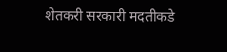शेतकरी सरकारी मदतीकडे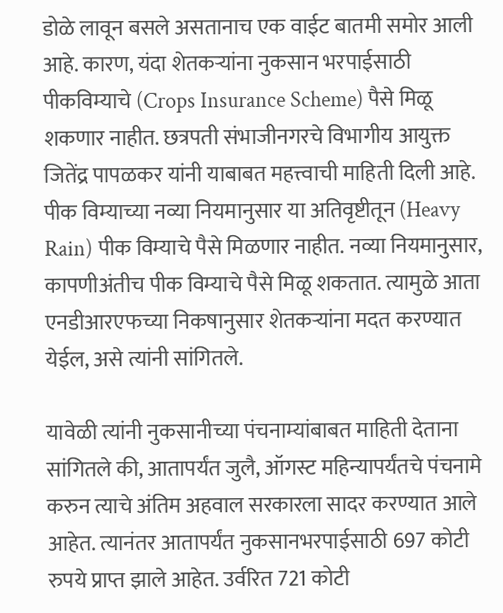डोळे लावून बसले असतानाच एक वाईट बातमी समोर आली आहे. कारण, यंदा शेतकऱ्यांना नुकसान भरपाईसाठी पीकविम्याचे (Crops Insurance Scheme) पैसे मिळू शकणार नाहीत. छत्रपती संभाजीनगरचे विभागीय आयुक्त जितेंद्र पापळकर यांनी याबाबत महत्त्वाची माहिती दिली आहे. पीक विम्याच्या नव्या नियमानुसार या अतिवृष्टीतून (Heavy Rain) पीक विम्याचे पैसे मिळणार नाहीत. नव्या नियमानुसार, कापणीअंतीच पीक विम्याचे पैसे मिळू शकतात. त्यामुळे आता एनडीआरएफच्या निकषानुसार शेतकऱ्यांना मदत करण्यात येईल, असे त्यांनी सांगितले.

यावेळी त्यांनी नुकसानीच्या पंचनाम्यांबाबत माहिती देताना सांगितले की, आतापर्यंत जुलै, ऑगस्ट महिन्यापर्यंतचे पंचनामे करुन त्याचे अंतिम अहवाल सरकारला सादर करण्यात आले आहेत. त्यानंतर आतापर्यंत नुकसानभरपाईसाठी 697 कोटी रुपये प्राप्त झाले आहेत. उर्वरित 721 कोटी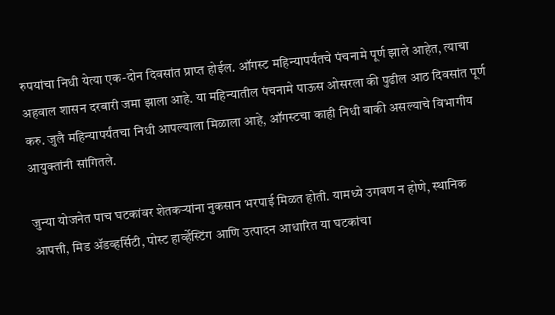रुपयांचा निधी येत्या एक-दोन दिवसांत प्राप्त होईल. ऑगस्ट महिन्यापर्यंतचे पंचनामे पूर्ण झाले आहेत, त्याचा अहवाल शासन दरबारी जमा झाला आहे. या महिन्यातील पंचनामे पाऊस ओसरला की पुढील आठ दिवसांत पूर्ण करु. जुलै महिन्यापर्यंतचा निधी आपल्याला मिळाला आहे, ऑगस्टचा काही निधी बाकी असल्याचे विभागीय आयुक्तांनी सांगितले.

जुन्या योजनेत पाच घटकांवर शेतकऱ्यांना नुकसान भरपाई मिळत होती. यामध्ये उगवण न होणे, स्थानिक आपत्ती, मिड ॲडव्हर्सिटी, पोस्ट हार्व्हेस्टिंग आणि उत्पादन आधारित या घटकांचा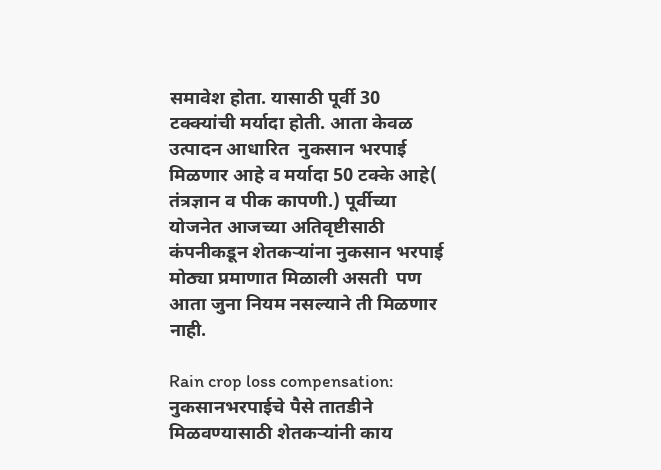समावेश होता. यासाठी पूर्वी 30 टक्क्यांची मर्यादा होती. आता केवळ उत्पादन आधारित  नुकसान भरपाई मिळणार आहे व मर्यादा 50 टक्के आहे( तंत्रज्ञान व पीक कापणी.) पूर्वीच्या योजनेत आजच्या अतिवृष्टीसाठी कंपनीकडून शेतकऱ्यांना नुकसान भरपाई मोठ्या प्रमाणात मिळाली असती  पण आता जुना नियम नसल्याने ती मिळणार नाही.

Rain crop loss compensation: नुकसानभरपाईचे पैसे तातडीने मिळवण्यासाठी शेतकऱ्यांनी काय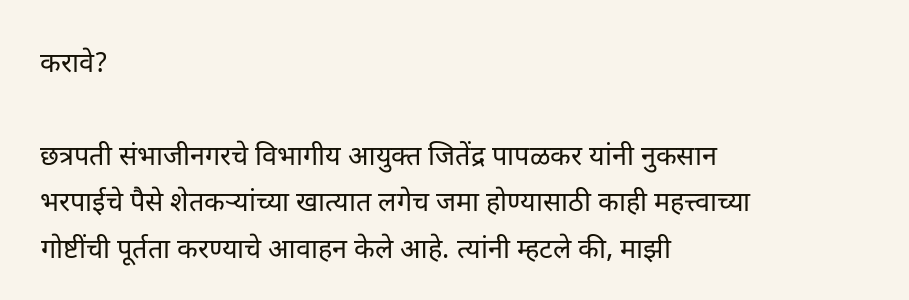करावे?

छत्रपती संभाजीनगरचे विभागीय आयुक्त जितेंद्र पापळकर यांनी नुकसान भरपाईचे पैसे शेतकऱ्यांच्या खात्यात लगेच जमा होण्यासाठी काही महत्त्वाच्या गोष्टींची पूर्तता करण्याचे आवाहन केले आहे. त्यांनी म्हटले की, माझी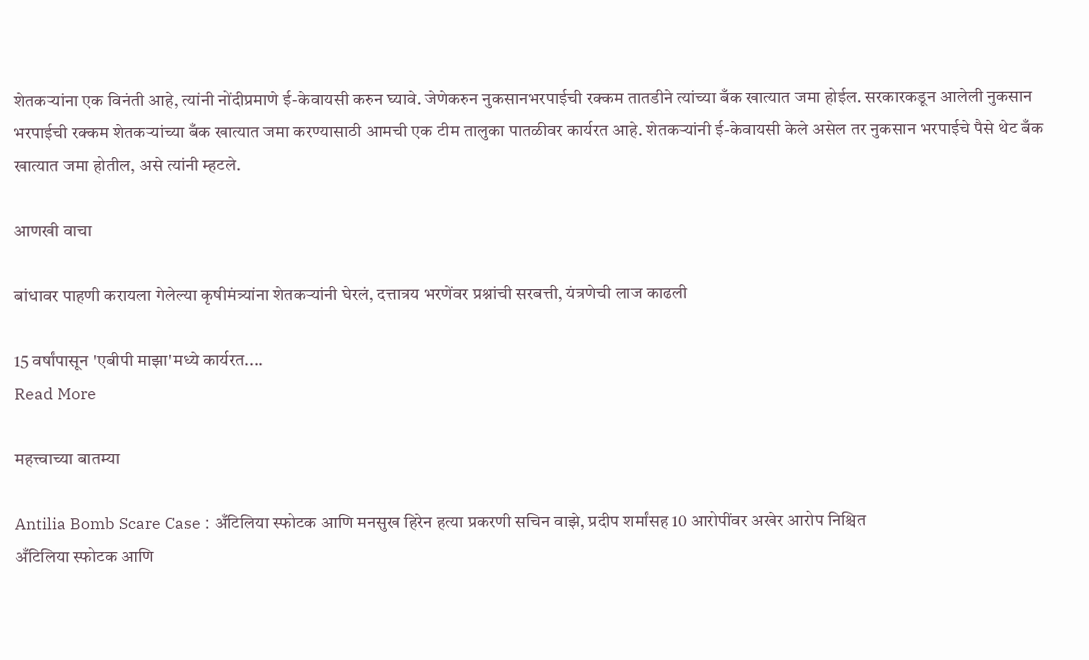शेतकऱ्यांना एक विनंती आहे, त्यांनी नोंदीप्रमाणे ई-केवायसी करुन घ्यावे. जेणेकरुन नुकसानभरपाईची रक्कम तातडीने त्यांच्या बँक खात्यात जमा होईल. सरकारकडून आलेली नुकसान भरपाईची रक्कम शेतकऱ्यांच्या बँक खात्यात जमा करण्यासाठी आमची एक टीम तालुका पातळीवर कार्यरत आहे. शेतकऱ्यांनी ई-केवायसी केले असेल तर नुकसान भरपाईचे पैसे थेट बँक खात्यात जमा होतील, असे त्यांनी म्हटले.

आणखी वाचा

बांधावर पाहणी करायला गेलेल्या कृषीमंत्र्यांना शेतकऱ्यांनी घेरलं, दत्तात्रय भरणेंवर प्रश्नांची सरबत्ती, यंत्रणेची लाज काढली

15 वर्षांपासून 'एबीपी माझा'मध्ये कार्यरत....
Read More

महत्त्वाच्या बातम्या

Antilia Bomb Scare Case : अँटिलिया स्फोटक आणि मनसुख हिरेन हत्या प्रकरणी सचिन वाझे, प्रदीप शर्मांसह 10 आरोपींवर अखेर आरोप निश्चित
अँटिलिया स्फोटक आणि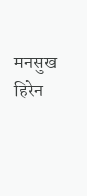मनसुख हिरेन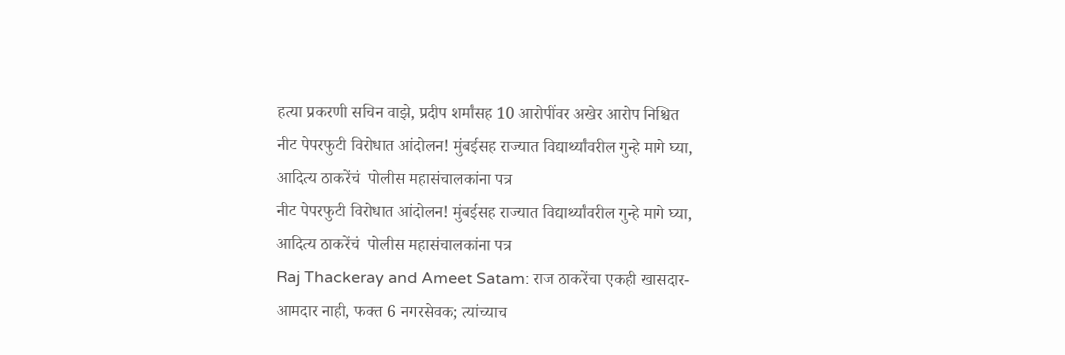हत्या प्रकरणी सचिन वाझे, प्रदीप शर्मांसह 10 आरोपींवर अखेर आरोप निश्चित
नीट पेपरफुटी विरोधात आंदोलन! मुंबईसह राज्यात विद्यार्थ्यांवरील गुन्हे मागे घ्या, आदित्य ठाकरेंचं  पोलीस महासंचालकांना पत्र
नीट पेपरफुटी विरोधात आंदोलन! मुंबईसह राज्यात विद्यार्थ्यांवरील गुन्हे मागे घ्या, आदित्य ठाकरेंचं  पोलीस महासंचालकांना पत्र
Raj Thackeray and Ameet Satam: राज ठाकरेंचा एकही खासदार-आमदार नाही, फक्त 6 नगरसेवक; त्यांच्याच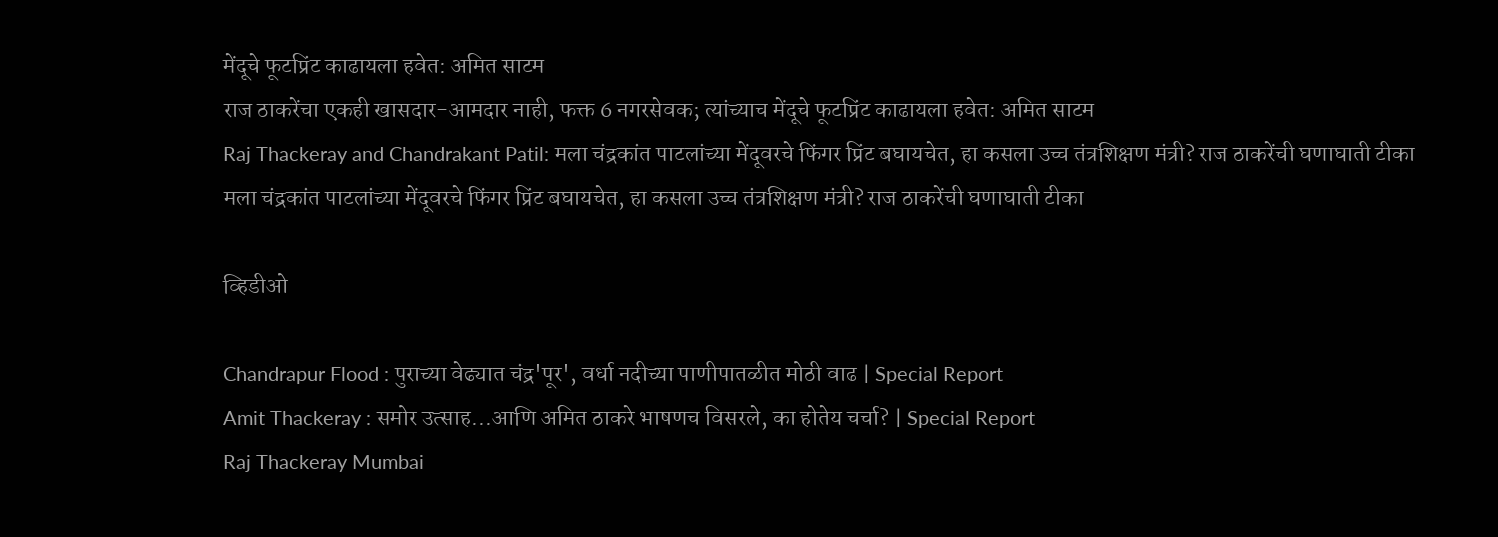मेंदूचे फूटप्रिंट काढायला हवेत: अमित साटम
राज ठाकरेंचा एकही खासदार-आमदार नाही, फक्त 6 नगरसेवक; त्यांच्याच मेंदूचे फूटप्रिंट काढायला हवेत: अमित साटम
Raj Thackeray and Chandrakant Patil: मला चंद्रकांत पाटलांच्या मेंदूवरचे फिंगर प्रिंट बघायचेत, हा कसला उच्च तंत्रशिक्षण मंत्री? राज ठाकरेंची घणाघाती टीका
मला चंद्रकांत पाटलांच्या मेंदूवरचे फिंगर प्रिंट बघायचेत, हा कसला उच्च तंत्रशिक्षण मंत्री? राज ठाकरेंची घणाघाती टीका

व्हिडीओ

Chandrapur Flood : पुराच्या वेढ्यात चंद्र'पूर', वर्धा नदीच्या पाणीपातळीत मोठी वाढ | Special Report
Amit Thackeray : समोर उत्साह...आणि अमित ठाकरे भाषणच विसरले, का होतेय चर्चा? | Special Report
Raj Thackeray Mumbai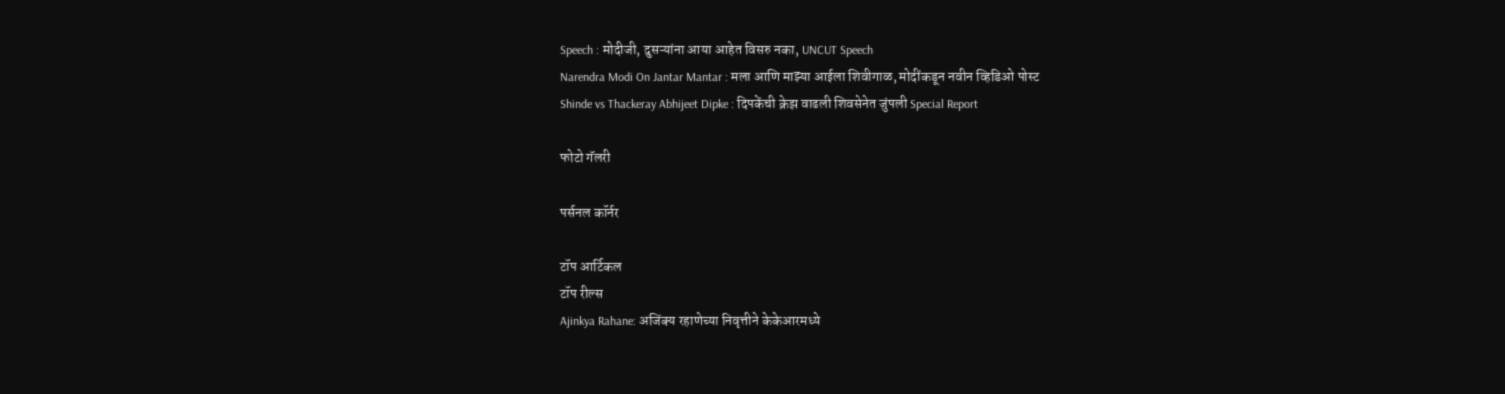Speech : मोदीजी, दुसऱ्यांना आया आहेत विसरु नका, UNCUT Speech
Narendra Modi On Jantar Mantar : मला आणि माझ्या आईला शिवीगाळ, मोदींकडून नवीन व्हिडिओ पोस्ट
Shinde vs Thackeray Abhijeet Dipke : दिपकेंची क्रेझ वाढली शिवसेनेत जुंपली Special Report

फोटो गॅलरी

पर्सनल कॉर्नर

टॉप आर्टिकल
टॉप रील्स
Ajinkya Rahane: अजिंक्य रहाणेच्या निवृत्तीने केकेआरमध्ये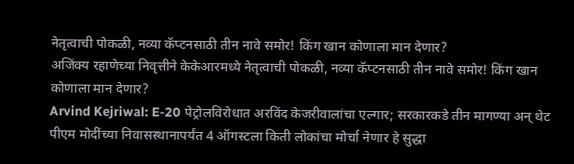नेतृत्वाची पोकळी, नव्या कॅप्टनसाठी तीन नावे समोर! किंग खान कोणाला मान देणार?
अजिंक्य रहाणेच्या निवृत्तीने केकेआरमध्ये नेतृत्वाची पोकळी, नव्या कॅप्टनसाठी तीन नावे समोर! किंग खान कोणाला मान देणार?
Arvind Kejriwal: E-20 पेट्रोलविरोधात अरविंद केजरीवालांचा एल्गार; सरकारकडे तीन मागण्या अन् थेट पीएम मोदींच्या निवासस्थानापर्यंत 4 ऑगस्टला किती लोकांचा मोर्चा नेणार हे सुद्धा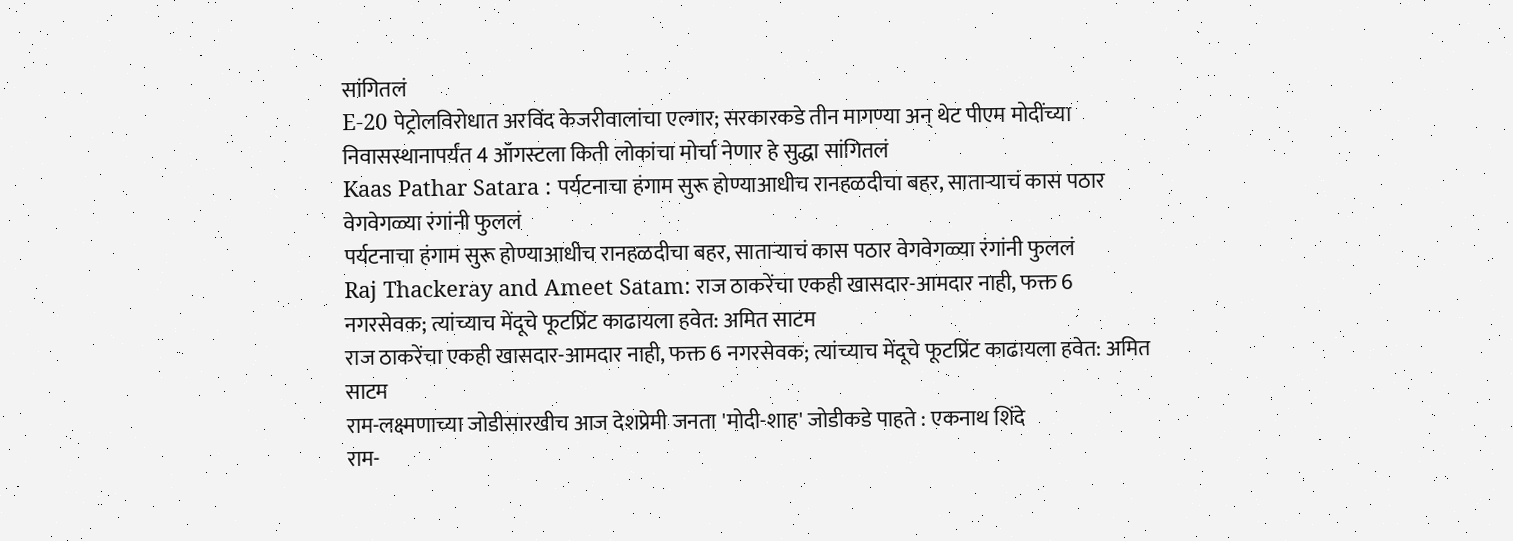सांगितलं
E-20 पेट्रोलविरोधात अरविंद केजरीवालांचा एल्गार; सरकारकडे तीन मागण्या अन् थेट पीएम मोदींच्या निवासस्थानापर्यंत 4 ऑगस्टला किती लोकांचा मोर्चा नेणार हे सुद्धा सांगितलं
Kaas Pathar Satara : पर्यटनाचा हंगाम सुरू होण्याआधीच रानहळदीचा बहर, साताऱ्याचं कास पठार वेगवेगळ्या रंगांनी फुललं
पर्यटनाचा हंगाम सुरू होण्याआधीच रानहळदीचा बहर, साताऱ्याचं कास पठार वेगवेगळ्या रंगांनी फुललं
Raj Thackeray and Ameet Satam: राज ठाकरेंचा एकही खासदार-आमदार नाही, फक्त 6 नगरसेवक; त्यांच्याच मेंदूचे फूटप्रिंट काढायला हवेत: अमित साटम
राज ठाकरेंचा एकही खासदार-आमदार नाही, फक्त 6 नगरसेवक; त्यांच्याच मेंदूचे फूटप्रिंट काढायला हवेत: अमित साटम
राम-लक्ष्मणाच्या जोडीसारखीच आज देशप्रेमी जनता 'मोदी-शाह' जोडीकडे पाहते : एकनाथ शिंदे
राम-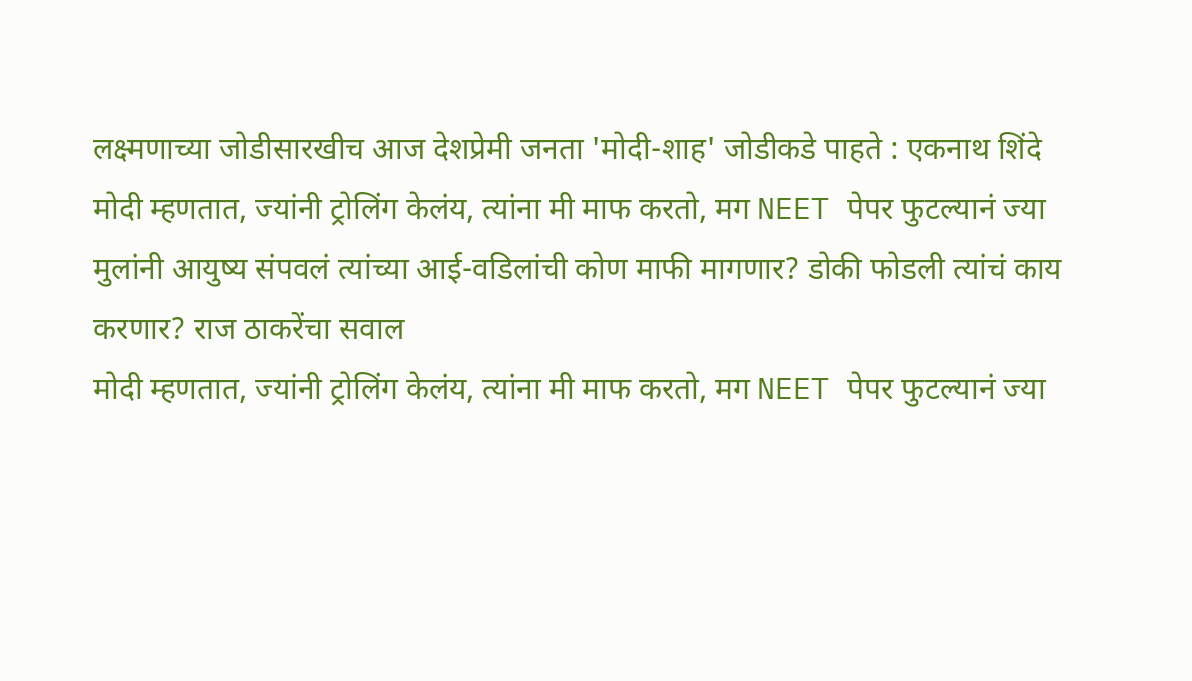लक्ष्मणाच्या जोडीसारखीच आज देशप्रेमी जनता 'मोदी-शाह' जोडीकडे पाहते : एकनाथ शिंदे
मोदी म्हणतात, ज्यांनी ट्रोलिंग केलंय, त्यांना मी माफ करतो, मग NEET पेपर फुटल्यानं ज्या मुलांनी आयुष्य संपवलं त्यांच्या आई-वडिलांची कोण माफी मागणार? डोकी फोडली त्यांचं काय करणार? राज ठाकरेंचा सवाल
मोदी म्हणतात, ज्यांनी ट्रोलिंग केलंय, त्यांना मी माफ करतो, मग NEET पेपर फुटल्यानं ज्या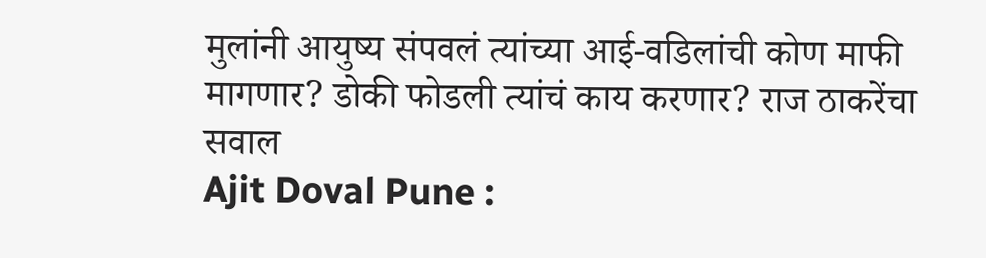मुलांनी आयुष्य संपवलं त्यांच्या आई-वडिलांची कोण माफी मागणार? डोकी फोडली त्यांचं काय करणार? राज ठाकरेंचा सवाल
Ajit Doval Pune :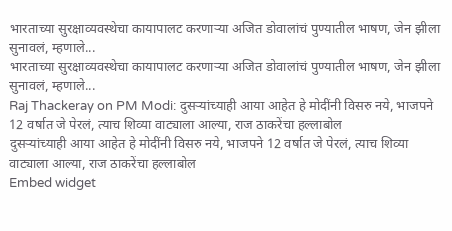भारताच्या सुरक्षाव्यवस्थेचा कायापालट करणाऱ्या अजित डोवालांचं पुण्यातील भाषण, जेन झीला सुनावलं, म्हणाले...
भारताच्या सुरक्षाव्यवस्थेचा कायापालट करणाऱ्या अजित डोवालांचं पुण्यातील भाषण, जेन झीला सुनावलं, म्हणाले...
Raj Thackeray on PM Modi: दुसऱ्यांच्याही आया आहेत हे मोदींनी विसरु नये, भाजपने 12 वर्षात जे पेरलं, त्याच शिव्या वाट्याला आल्या, राज ठाकरेंचा हल्लाबोल
दुसऱ्यांच्याही आया आहेत हे मोदींनी विसरु नये, भाजपने 12 वर्षात जे पेरलं, त्याच शिव्या वाट्याला आल्या, राज ठाकरेंचा हल्लाबोल
Embed widget